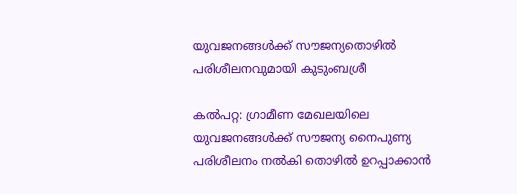യുവജനങ്ങള്‍ക്ക് സൗജന്യതൊഴിൽ പരിശീലനവുമായി കുടുംബശ്രീ

കൽപറ്റ: ഗ്രാമീണ മേഖലയിലെ യുവജനങ്ങള്‍ക്ക് സൗജന്യ നൈപുണ്യ പരിശീലനം നല്‍കി തൊഴില്‍ ഉറപ്പാക്കാന്‍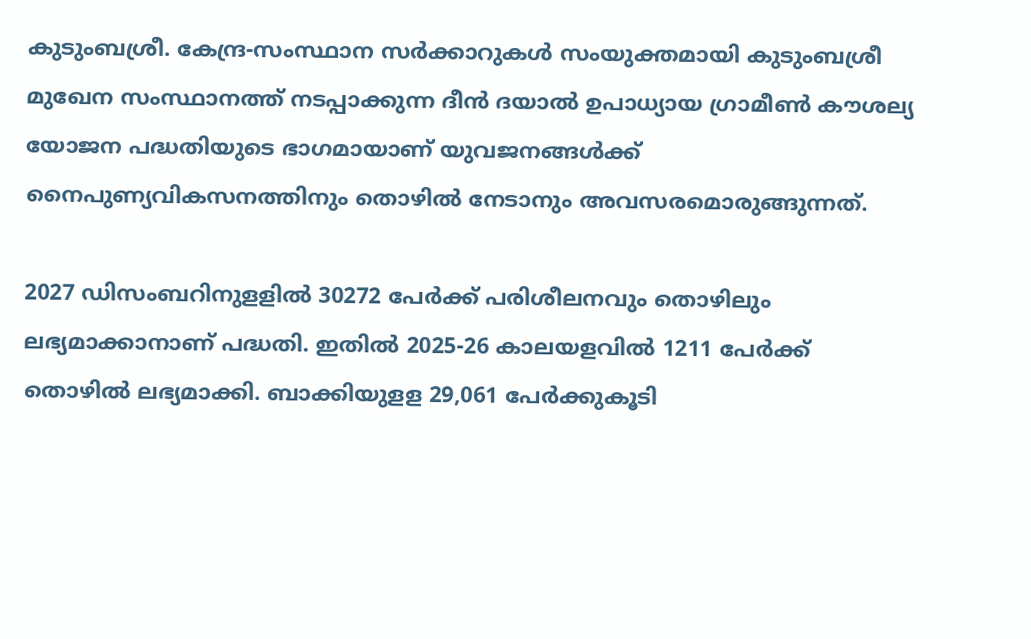കുടുംബശ്രീ. കേന്ദ്ര-സംസ്ഥാന സര്‍ക്കാറുകള്‍ സംയുക്തമായി കുടുംബശ്രീ മുഖേന സംസ്ഥാനത്ത് നടപ്പാക്കുന്ന ദീന്‍ ദയാല്‍ ഉപാധ്യായ ഗ്രാമീണ്‍ കൗശല്യ യോജന പദ്ധതിയുടെ ഭാഗമായാണ് യുവജനങ്ങള്‍ക്ക് നൈപുണ്യവികസനത്തിനും തൊഴില്‍ നേടാനും അവസരമൊരുങ്ങുന്നത്.

2027 ഡിസംബറിനുളളില്‍ 30272 പേര്‍ക്ക് പരിശീലനവും തൊഴിലും ലഭ്യമാക്കാനാണ് പദ്ധതി. ഇതില്‍ 2025-26 കാലയളവില്‍ 1211 പേര്‍ക്ക് തൊഴില്‍ ലഭ്യമാക്കി. ബാക്കിയുളള 29,061 പേര്‍ക്കുകൂടി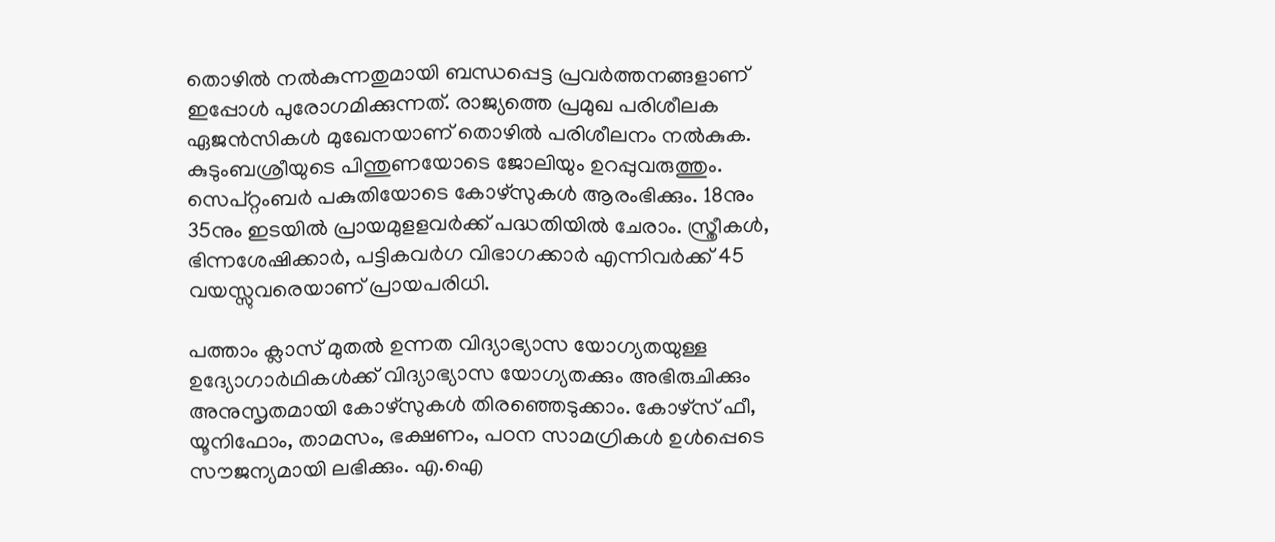തൊഴില്‍ നല്‍കുന്നതുമായി ബന്ധപ്പെട്ട പ്രവര്‍ത്തനങ്ങളാണ് ഇപ്പോള്‍ പുരോഗമിക്കുന്നത്. രാജ്യത്തെ പ്രമുഖ പരിശീലക ഏജന്‍സികള്‍ മുഖേനയാണ് തൊഴില്‍ പരിശീലനം നല്‍കുക. കുടുംബശ്രീയുടെ പിന്തുണയോടെ ജോലിയും ഉറപ്പുവരുത്തും. സെപ്റ്റംബർ പകുതിയോടെ കോഴ്സുകള്‍ ആരംഭിക്കും. 18നും 35നും ഇടയില്‍ പ്രായമുളളവര്‍ക്ക് പദ്ധതിയില്‍ ചേരാം. സ്ത്രീകള്‍, ഭിന്നശേഷിക്കാര്‍, പട്ടികവര്‍ഗ വിഭാഗക്കാര്‍ എന്നിവര്‍ക്ക് 45 വയസ്സുവരെയാണ് പ്രായപരിധി.

പത്താം ക്ലാസ് മുതല്‍ ഉന്നത വിദ്യാഭ്യാസ യോഗ്യതയുള്ള ഉദ്യോഗാർഥികള്‍ക്ക് വിദ്യാഭ്യാസ യോഗ്യതക്കും അഭിരുചിക്കും അനുസൃതമായി കോഴ്സുകള്‍ തിരഞ്ഞെടുക്കാം. കോഴ്സ് ഫീ, യൂനിഫോം, താമസം, ഭക്ഷണം, പഠന സാമഗ്രികള്‍ ഉള്‍പ്പെടെ സൗജന്യമായി ലഭിക്കും. എ.ഐ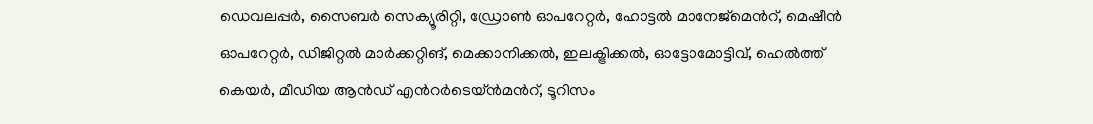ഡെവലപ്പര്‍, സൈബര്‍ സെക്യൂരിറ്റി, ഡ്രോണ്‍ ഓപറേറ്റര്‍, ഹോട്ടല്‍ മാനേജ്മെന്‍റ്, മെഷീന്‍ ഓപറേറ്റര്‍, ഡിജിറ്റല്‍ മാര്‍ക്കറ്റിങ്, മെക്കാനിക്കല്‍, ഇലക്ട്രിക്കല്‍, ഓട്ടോമോട്ടിവ്, ഹെല്‍ത്ത് കെയര്‍, മീഡിയ ആന്‍ഡ് എന്‍റര്‍ടെയ്ന്‍മന്‍റ്, ടൂറിസം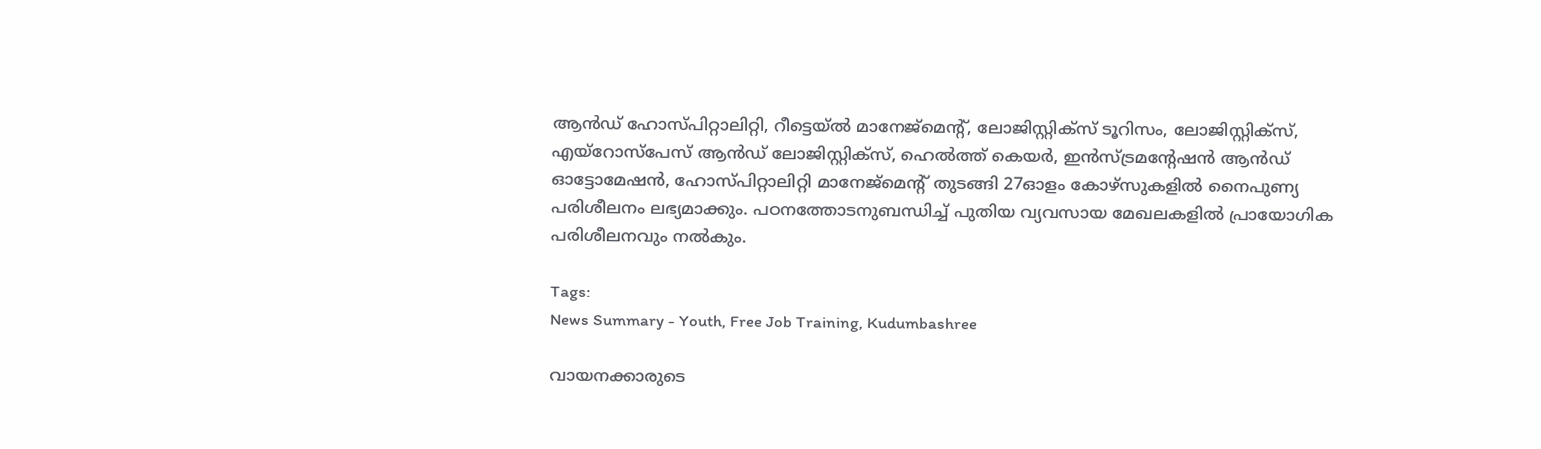ആന്‍ഡ് ഹോസ്പിറ്റാലിറ്റി, റീട്ടെയ്ല്‍ മാനേജ്മെന്‍റ്, ലോജിസ്റ്റിക്സ് ടൂറിസം, ലോജിസ്റ്റിക്സ്, എയ്റോസ്പേസ് ആന്‍ഡ് ലോജിസ്റ്റിക്സ്, ഹെല്‍ത്ത് കെയര്‍, ഇന്‍സ്ട്രമന്‍റേഷന്‍ ആന്‍ഡ് ഓട്ടോമേഷന്‍, ഹോസ്പിറ്റാലിറ്റി മാനേജ്മെന്‍റ് തുടങ്ങി 27ഓളം കോഴ്സുകളില്‍ നൈപുണ്യ പരിശീലനം ലഭ്യമാക്കും. പഠനത്തോടനുബന്ധിച്ച് പുതിയ വ്യവസായ മേഖലകളില്‍ പ്രായോഗിക പരിശീലനവും നല്‍കും.

Tags:
News Summary - Youth, Free Job Training, Kudumbashree

വായനക്കാരുടെ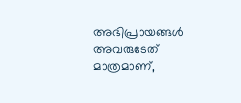അഭിപ്രായങ്ങള്‍ അവരുടേത് മാത്രമാണ്,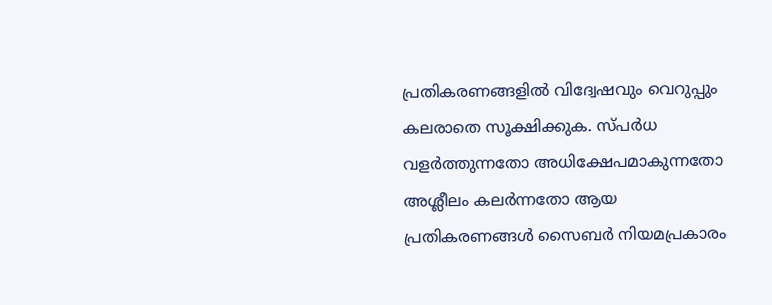പ്രതികരണങ്ങളിൽ വിദ്വേഷവും വെറുപ്പും കലരാതെ സൂക്ഷിക്കുക. സ്പർധ വളർത്തുന്നതോ അധിക്ഷേപമാകുന്നതോ അശ്ലീലം കലർന്നതോ ആയ പ്രതികരണങ്ങൾ സൈബർ നിയമപ്രകാരം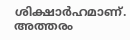ശിക്ഷാർഹമാണ്. അത്തരം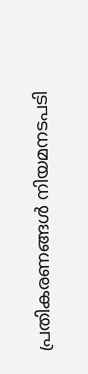പ്രതികരണങ്ങൾ നിയമനടപടി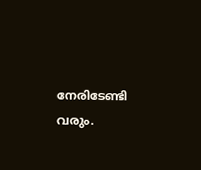നേരിടേണ്ടി വരും.